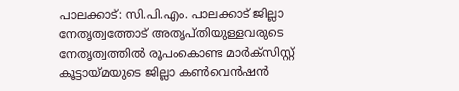പാലക്കാട്: സി.പി.എം. പാലക്കാട് ജില്ലാ നേതൃത്വത്തോട് അതൃപ്തിയുള്ളവരുടെ നേതൃത്വത്തിൽ രൂപംകൊണ്ട മാർക്സിസ്റ്റ് കൂട്ടായ്മയുടെ ജില്ലാ കൺവെൻഷൻ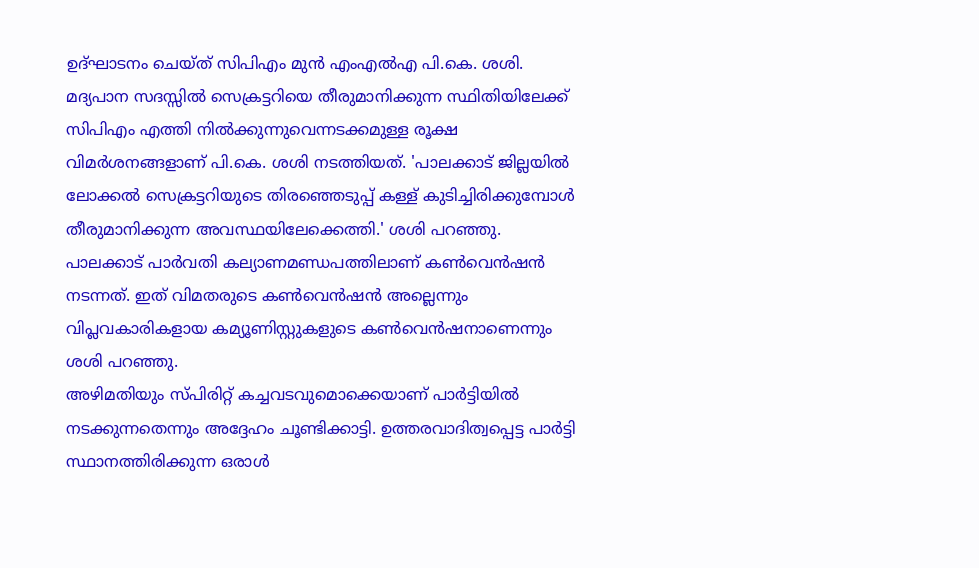ഉദ്ഘാടനം ചെയ്ത് സിപിഎം മുൻ എംഎൽഎ പി.കെ. ശശി. മദ്യപാന സദസ്സിൽ സെക്രട്ടറിയെ തീരുമാനിക്കുന്ന സ്ഥിതിയിലേക്ക് സിപിഎം എത്തി നിൽക്കുന്നുവെന്നടക്കമുള്ള രൂക്ഷ വിമർശനങ്ങളാണ് പി.കെ. ശശി നടത്തിയത്. 'പാലക്കാട് ജില്ലയിൽ ലോക്കൽ സെക്രട്ടറിയുടെ തിരഞ്ഞെടുപ്പ് കള്ള് കുടിച്ചിരിക്കുമ്പോൾ തീരുമാനിക്കുന്ന അവസ്ഥയിലേക്കെത്തി.' ശശി പറഞ്ഞു.
പാലക്കാട് പാർവതി കല്യാണമണ്ഡപത്തിലാണ് കൺവെൻഷൻ നടന്നത്. ഇത് വിമതരുടെ കൺവെൻഷൻ അല്ലെന്നും വിപ്ലവകാരികളായ കമ്യൂണിസ്റ്റുകളുടെ കൺവെൻഷനാണെന്നും ശശി പറഞ്ഞു.
അഴിമതിയും സ്പിരിറ്റ് കച്ചവടവുമൊക്കെയാണ് പാർട്ടിയിൽ നടക്കുന്നതെന്നും അദ്ദേഹം ചൂണ്ടിക്കാട്ടി. ഉത്തരവാദിത്വപ്പെട്ട പാർട്ടി സ്ഥാനത്തിരിക്കുന്ന ഒരാൾ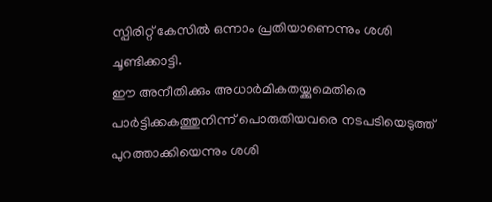സ്പിരിറ്റ് കേസിൽ ഒന്നാം പ്രതിയാണെന്നും ശശി ചൂണ്ടിക്കാട്ടി.
ഈ അനീതിക്കും അധാർമികതയ്ക്കുമെതിരെ പാർട്ടിക്കകത്തുനിന്ന് പൊരുതിയവരെ നടപടിയെടുത്ത് പുറത്താക്കിയെന്നും ശശി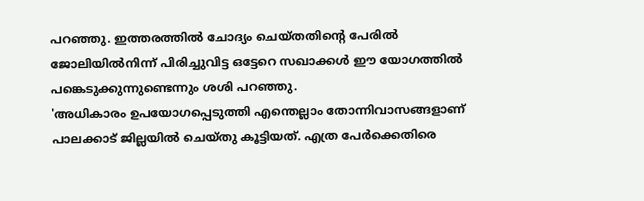പറഞ്ഞു. ഇത്തരത്തിൽ ചോദ്യം ചെയ്തതിന്റെ പേരിൽ ജോലിയിൽനിന്ന് പിരിച്ചുവിട്ട ഒട്ടേറെ സഖാക്കൾ ഈ യോഗത്തിൽ പങ്കെടുക്കുന്നുണ്ടെന്നും ശശി പറഞ്ഞു.
'അധികാരം ഉപയോഗപ്പെടുത്തി എന്തെല്ലാം തോന്നിവാസങ്ങളാണ് പാലക്കാട് ജില്ലയിൽ ചെയ്തു കൂട്ടിയത്. എത്ര പേർക്കെതിരെ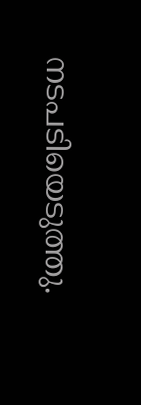നടപടിയെടുത്തു.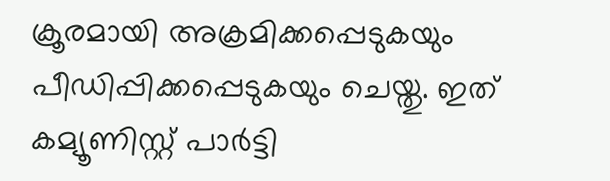ക്രൂരമായി അക്രമിക്കപ്പെടുകയും പീഡിപ്പിക്കപ്പെടുകയും ചെയ്തു. ഇത് കമ്യൂണിസ്റ്റ് പാർട്ടി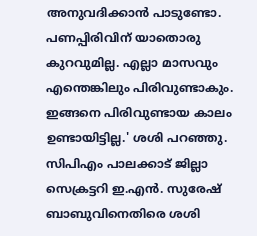അനുവദിക്കാൻ പാടുണ്ടോ. പണപ്പിരിവിന് യാതൊരു കുറവുമില്ല. എല്ലാ മാസവും എന്തെങ്കിലും പിരിവുണ്ടാകും. ഇങ്ങനെ പിരിവുണ്ടായ കാലം ഉണ്ടായിട്ടില്ല.' ശശി പറഞ്ഞു.
സിപിഎം പാലക്കാട് ജില്ലാ സെക്രട്ടറി ഇ.എൻ. സുരേഷ് ബാബുവിനെതിരെ ശശി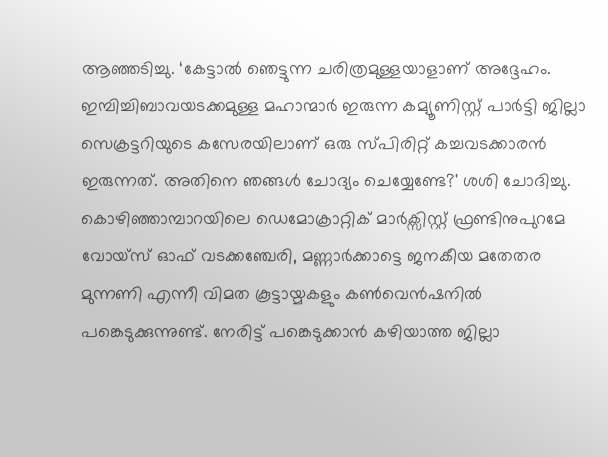ആഞ്ഞടിച്ചു. ‘കേട്ടാൽ ഞെട്ടുന്ന ചരിത്രമുള്ളയാളാണ് അദ്ദേഹം. ഇമ്പിച്ചിബാവയടക്കമുള്ള മഹാന്മാർ ഇരുന്ന കമ്യൂണിസ്റ്റ് പാർട്ടി ജില്ലാ സെക്രട്ടറിയുടെ കസേരയിലാണ് ഒരു സ്പിരിറ്റ് കച്ചവടക്കാരൻ ഇരുന്നത്. അതിനെ ഞങ്ങൾ ചോദ്യം ചെയ്യേണ്ടേ?' ശശി ചോദിച്ചു.
കൊഴിഞ്ഞാമ്പാറയിലെ ഡെമോക്രാറ്റിക് മാർക്സിസ്റ്റ് ഫ്രണ്ടിനുപുറമേ വോയ്സ് ഓഫ് വടക്കഞ്ചേരി, മണ്ണാർക്കാട്ടെ ജനകീയ മതേതര മുന്നണി എന്നീ വിമത കൂട്ടായ്മകളും കൺവെൻഷനിൽ പങ്കെടുക്കുന്നുണ്ട്. നേരിട്ട് പങ്കെടുക്കാൻ കഴിയാത്ത ജില്ലാ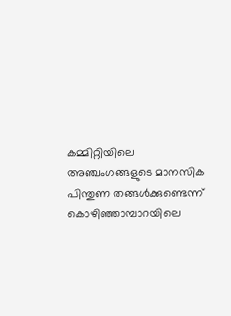കമ്മിറ്റിയിലെ അഞ്ചംഗങ്ങളുടെ മാനസിക പിന്തുണ തങ്ങൾക്കുണ്ടെന്ന് കൊഴിഞ്ഞാമ്പാറയിലെ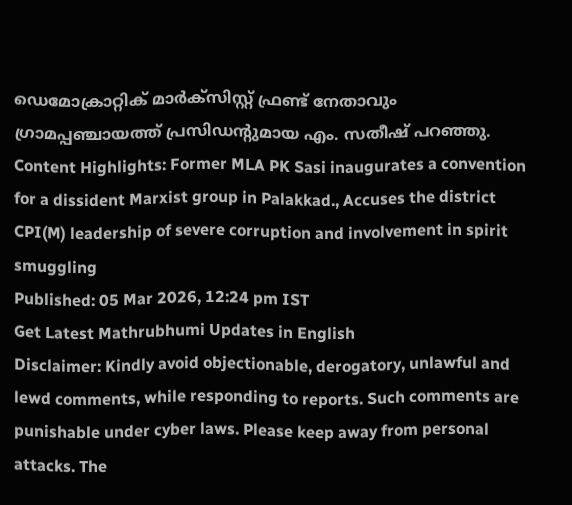ഡെമോക്രാറ്റിക് മാർക്സിസ്റ്റ് ഫ്രണ്ട് നേതാവും ഗ്രാമപ്പഞ്ചായത്ത് പ്രസിഡന്റുമായ എം. സതീഷ് പറഞ്ഞു.
Content Highlights: Former MLA PK Sasi inaugurates a convention for a dissident Marxist group in Palakkad., Accuses the district CPI(M) leadership of severe corruption and involvement in spirit smuggling
Published: 05 Mar 2026, 12:24 pm IST
Get Latest Mathrubhumi Updates in English
Disclaimer: Kindly avoid objectionable, derogatory, unlawful and lewd comments, while responding to reports. Such comments are punishable under cyber laws. Please keep away from personal attacks. The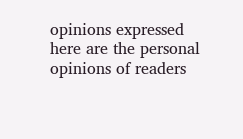opinions expressed here are the personal opinions of readers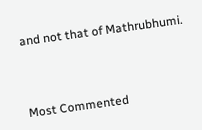and not that of Mathrubhumi.



Most Commented